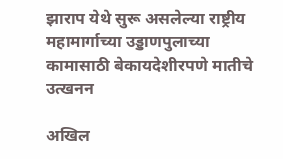झाराप येथे सुरू असलेल्या राष्ट्रीय महामार्गाच्या उड्डाणपुलाच्या कामासाठी बेकायदेशीरपणे मातीचे उत्खनन

अखिल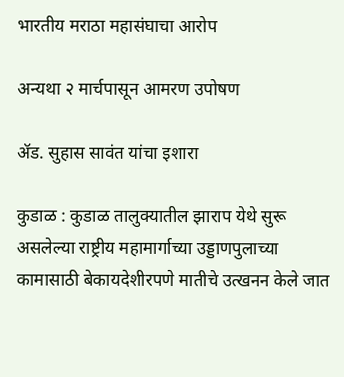भारतीय मराठा महासंघाचा आरोप

अन्यथा २ मार्चपासून आमरण उपोषण

ॲड. सुहास सावंत यांचा इशारा

कुडाळ : कुडाळ तालुक्यातील झाराप येथे सुरू असलेल्या राष्ट्रीय महामार्गाच्या उड्डाणपुलाच्या कामासाठी बेकायदेशीरपणे मातीचे उत्खनन केले जात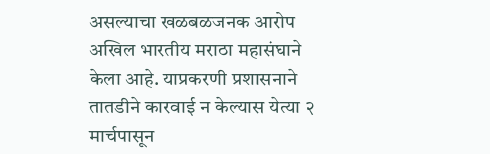असल्याचा खळबळजनक आरोप अखिल भारतीय मराठा महासंघाने केला आहे. याप्रकरणी प्रशासनाने तातडीने कारवाई न केल्यास येत्या २ मार्चपासून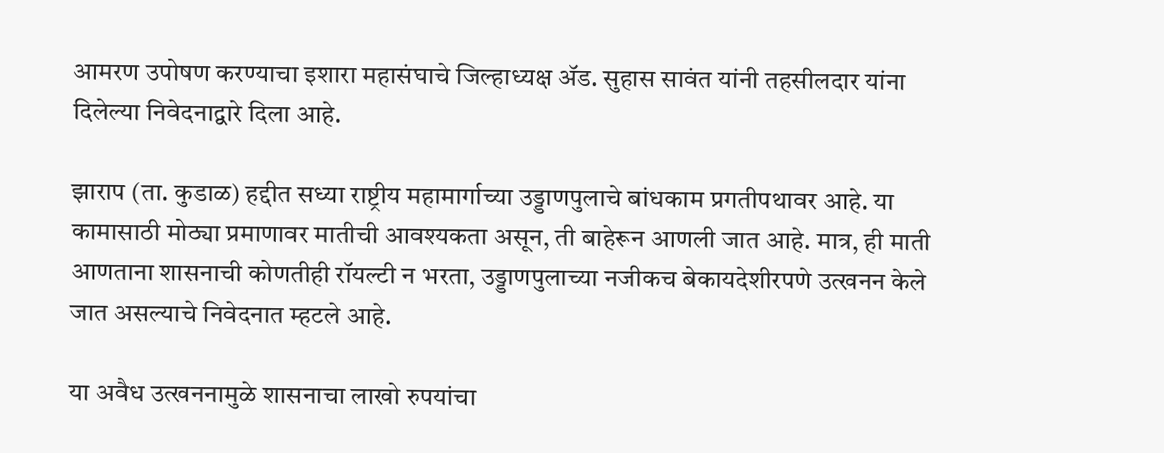आमरण उपोषण करण्याचा इशारा महासंघाचे जिल्हाध्यक्ष ॲड. सुहास सावंत यांनी तहसीलदार यांना दिलेल्या निवेदनाद्वारे दिला आहे.

झाराप (ता. कुडाळ) हद्दीत सध्या राष्ट्रीय महामार्गाच्या उड्डाणपुलाचे बांधकाम प्रगतीपथावर आहे. या कामासाठी मोठ्या प्रमाणावर मातीची आवश्यकता असून, ती बाहेरून आणली जात आहे. मात्र, ही माती आणताना शासनाची कोणतीही रॉयल्टी न भरता, उड्डाणपुलाच्या नजीकच बेकायदेशीरपणे उत्खनन केले जात असल्याचे निवेदनात म्हटले आहे.

या अवैध उत्खननामुळे शासनाचा लाखो रुपयांचा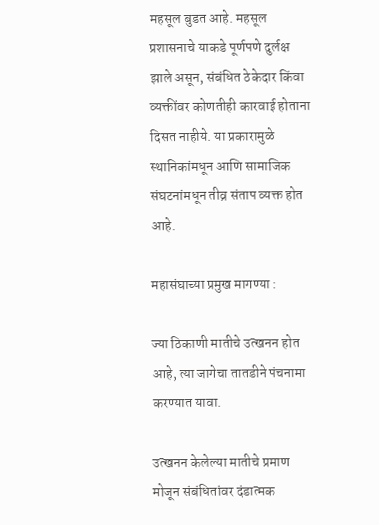महसूल बुडत आहे. महसूल प्रशासनाचे याकडे पूर्णपणे दुर्लक्ष झाले असून, संबंधित ठेकेदार किंवा व्यक्तींवर कोणतीही कारवाई होताना दिसत नाहीये. या प्रकारामुळे स्थानिकांमधून आणि सामाजिक संघटनांमधून तीव्र संताप व्यक्त होत आहे.

महासंघाच्या प्रमुख मागण्या :

ज्या ठिकाणी मातीचे उत्खनन होत आहे, त्या जागेचा तातडीने पंचनामा करण्यात यावा.

उत्खनन केलेल्या मातीचे प्रमाण मोजून संबंधितांवर दंडात्मक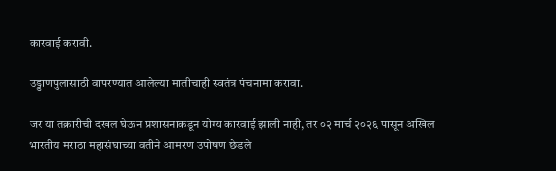कारवाई करावी.

उड्डाणपुलासाठी वापरण्यात आलेल्या मातीचाही स्वतंत्र पंचनामा करावा.

जर या तक्रारीची दखल घेऊन प्रशासनाकडून योग्य कारवाई झाली नाही, तर ०२ मार्च २०२६ पासून अखिल भारतीय मराठा महासंघाच्या वतीने आमरण उपोषण छेडले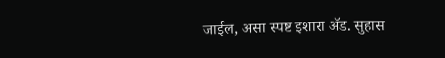जाईल, असा स्पष्ट इशारा ॲड. सुहास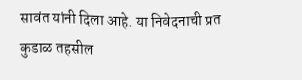सावंत यांनी दिला आहे. या निवेदनाची प्रत कुडाळ तहसील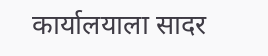कार्यालयाला सादर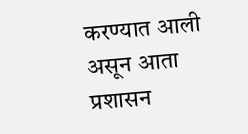करण्यात आली असून आता प्रशासन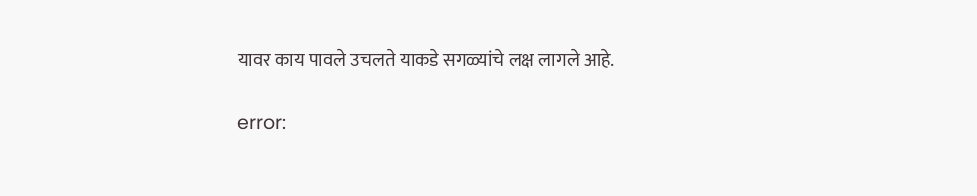यावर काय पावले उचलते याकडे सगळ्यांचे लक्ष लागले आहे.

error: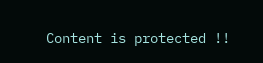Content is protected !!